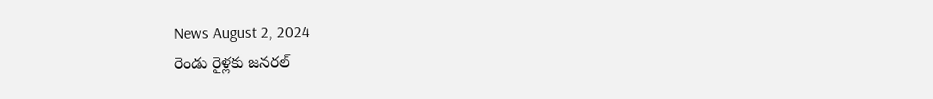News August 2, 2024
రెండు రైళ్లకు జనరల్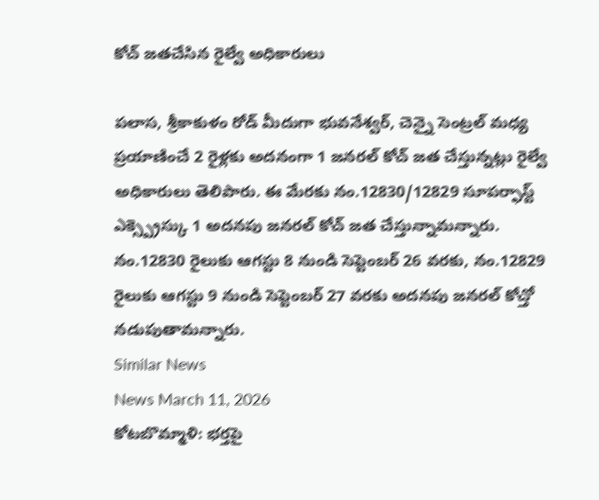కోచ్ జతచేసిన రైల్వే అధికారులు

పలాస, శ్రీకాకుళం రోడ్ మీదుగా భువనేశ్వర్, చెన్నై సెంట్రల్ మధ్య ప్రయాణించే 2 రైళ్లకు అదనంగా 1 జనరల్ కోచ్ జత చేస్తున్నట్లు రైల్వే అధికారులు తెలిపారు. ఈ మేరకు నం.12830/12829 సూపర్ఫాస్ట్ ఎక్స్ప్రెస్కు 1 అదనపు జనరల్ కోచ్ జత చేస్తున్నామన్నారు. నం.12830 రైలుకు ఆగస్టు 8 నుండి సెప్టెంబర్ 26 వరకు, నం.12829 రైలుకు ఆగస్టు 9 నుండి సెప్టెంబర్ 27 వరకు అదనపు జనరల్ కోచ్తో నడుపుతామన్నారు.
Similar News
News March 11, 2026
కోటబొమ్మాళి: భర్తపై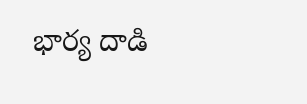భార్య దాడి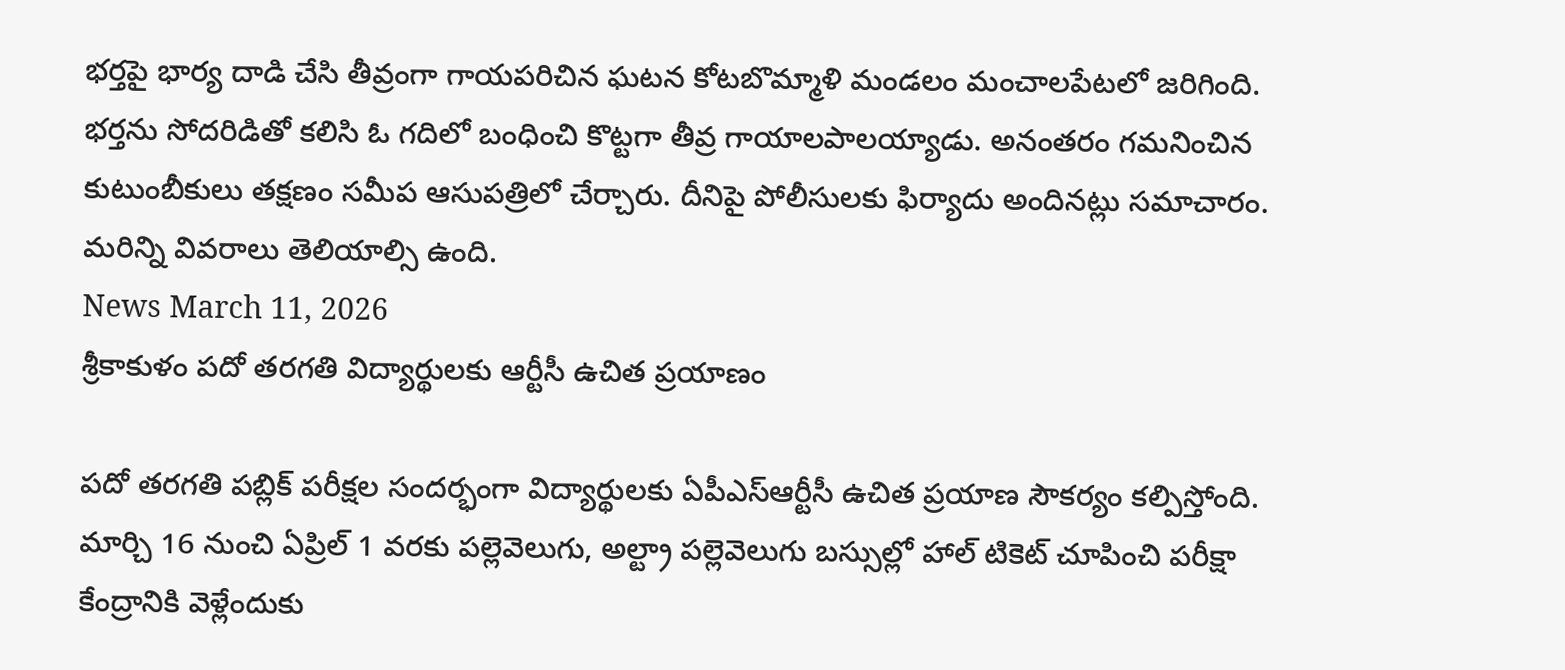భర్తపై భార్య దాడి చేసి తీవ్రంగా గాయపరిచిన ఘటన కోటబొమ్మాళి మండలం మంచాలపేటలో జరిగింది. భర్తను సోదరిడితో కలిసి ఓ గదిలో బంధించి కొట్టగా తీవ్ర గాయాలపాలయ్యాడు. అనంతరం గమనించిన కుటుంబీకులు తక్షణం సమీప ఆసుపత్రిలో చేర్చారు. దీనిపై పోలీసులకు ఫిర్యాదు అందినట్లు సమాచారం. మరిన్ని వివరాలు తెలియాల్సి ఉంది.
News March 11, 2026
శ్రీకాకుళం పదో తరగతి విద్యార్థులకు ఆర్టీసీ ఉచిత ప్రయాణం

పదో తరగతి పబ్లిక్ పరీక్షల సందర్భంగా విద్యార్థులకు ఏపీఎస్ఆర్టీసీ ఉచిత ప్రయాణ సౌకర్యం కల్పిస్తోంది. మార్చి 16 నుంచి ఏప్రిల్ 1 వరకు పల్లెవెలుగు, అల్ట్రా పల్లెవెలుగు బస్సుల్లో హాల్ టికెట్ చూపించి పరీక్షా కేంద్రానికి వెళ్లేందుకు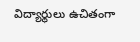విద్యార్థులు ఉచితంగా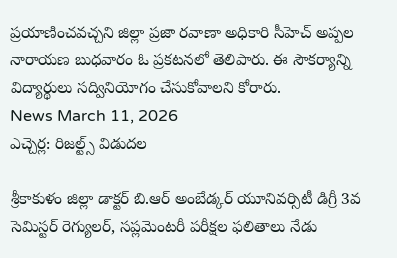ప్రయాణించవచ్చని జిల్లా ప్రజా రవాణా అధికారి సీహెచ్ అప్పల నారాయణ బుధవారం ఓ ప్రకటనలో తెలిపారు. ఈ సౌకర్యాన్ని విద్యార్థులు సద్వినియోగం చేసుకోవాలని కోరారు.
News March 11, 2026
ఎచ్చెర్ల: రిజల్ట్స్ విడుదల

శ్రీకాకుళం జిల్లా డాక్టర్ బి.ఆర్ అంబేడ్కర్ యూనివర్సిటీ డిగ్రీ 3వ సెమిస్టర్ రెగ్యులర్, సప్లమెంటరీ పరీక్షల ఫలితాలు నేడు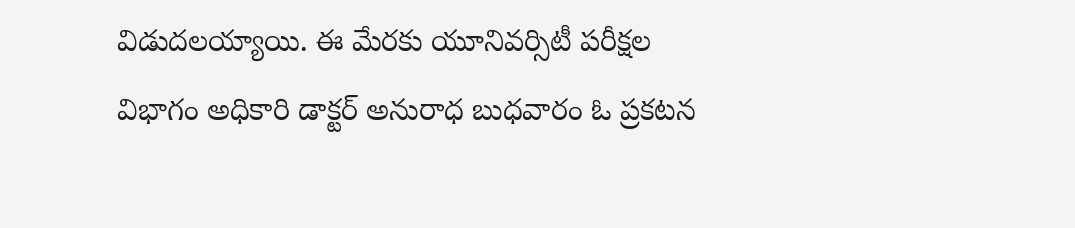విడుదలయ్యాయి. ఈ మేరకు యూనివర్సిటీ పరీక్షల విభాగం అధికారి డాక్టర్ అనురాధ బుధవారం ఓ ప్రకటన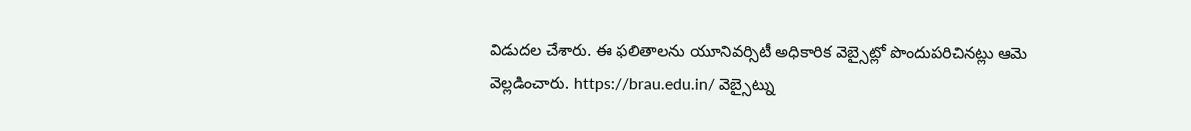విడుదల చేశారు. ఈ ఫలితాలను యూనివర్సిటీ అధికారిక వెబ్సైట్లో పొందుపరిచినట్లు ఆమె వెల్లడించారు. https://brau.edu.in/ వెబ్సైట్ను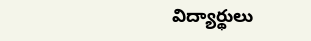విద్యార్థులు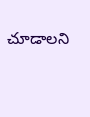చూడాలని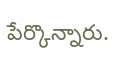పేర్కొన్నారు.